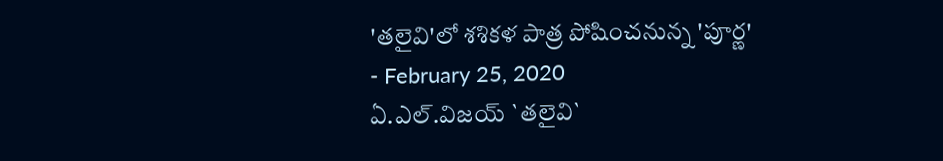'తలైవి'లో శశికళ పాత్ర పోషించనున్న 'పూర్ణ'
- February 25, 2020
ఏ.ఎల్.విజయ్ `తలైవి`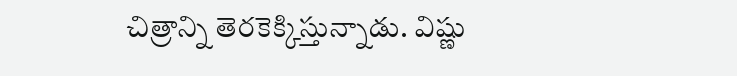చిత్రాన్ని తెరకెక్కిస్తున్నాడు. విష్ణు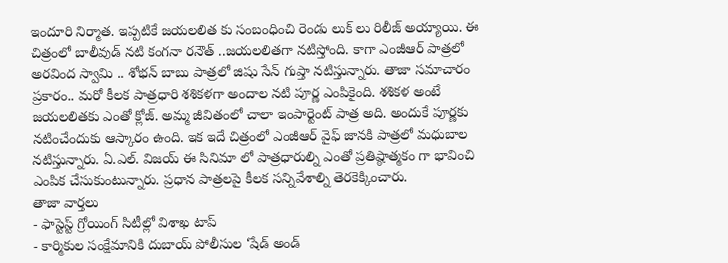ఇందూరి నిర్మాత. ఇప్పటికే జయలలిత కు సంబంధించి రెండు లుక్ లు రిలీజ్ అయ్యాయి. ఈ చిత్రంలో బాలీవుడ్ నటి కంగనా రనౌత్ ..జయలలితగా నటిస్తోంది. కాగా ఎంజీఆర్ పాత్రలో అరవింద స్వామి .. శోభన్ బాబు పాత్రలో జిషు సేన్ గుప్తా నటిస్తున్నారు. తాజా సమాచారం ప్రకారం.. మరో కీలక పాత్రధారి శశికళగా అందాల నటి పూర్ణ ఎంపికైంది. శశికళ అంటే జయలలితకు ఎంతో క్లోజ్. అమ్మ జీవితంలో చాలా ఇంపార్టెంట్ పాత్ర అది. అందుకే పూర్ణకు నటించేందుకు ఆస్కారం ఉంది. ఇక ఇదే చిత్రంలో ఎంజీఆర్ వైఫ్ జానకి పాత్రలో మధుబాల నటిస్తున్నారు. ఏ.ఎల్. విజయ్ ఈ సినిమా లో పాత్రధారుల్ని ఎంతో ప్రతిష్ఠాత్మకం గా భావించి ఎంపిక చేసుకుంటున్నారు. ప్రధాన పాత్రలపై కీలక సన్నివేశాల్ని తెరకెక్కించారు.
తాజా వార్తలు
- ఫాస్టెస్ట్ గ్రోయింగ్ సిటీల్లో విశాఖ టాప్
- కార్మికుల సంక్షేమానికి దుబాయ్ పోలీసుల ‘షేడ్ అండ్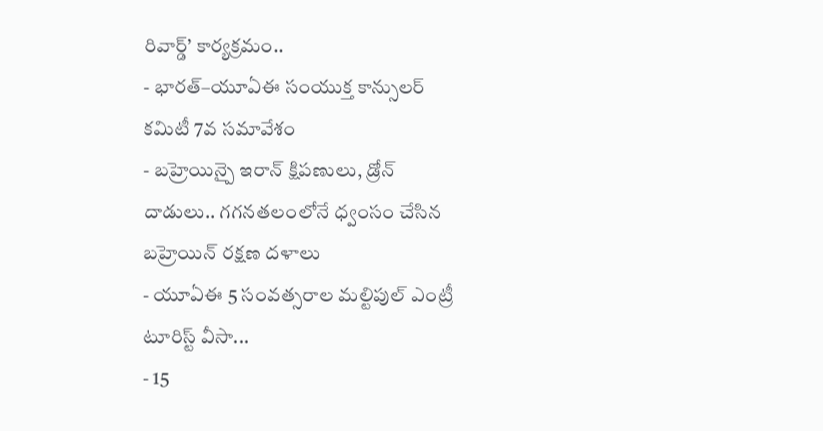రివార్డ్’ కార్యక్రమం..
- భారత్–యూఏఈ సంయుక్త కాన్సులర్ కమిటీ 7వ సమావేశం
- బహ్రెయిన్పై ఇరాన్ క్షిపణులు, డ్రోన్ దాడులు.. గగనతలంలోనే ధ్వంసం చేసిన బహ్రెయిన్ రక్షణ దళాలు
- యూఏఈ 5 సంవత్సరాల మల్టిపుల్ ఎంట్రీ టూరిస్ట్ వీసా...
- 15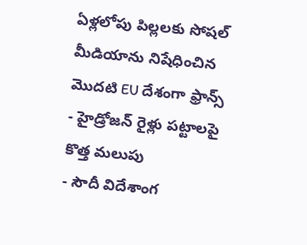ఏళ్లలోపు పిల్లలకు సోషల్ మీడియాను నిషేధించిన మొదటి EU దేశంగా ఫ్రాన్స్
- హైడ్రోజన్ రైళ్లు పట్టాలపై కొత్త మలుపు
- సౌదీ విదేశాంగ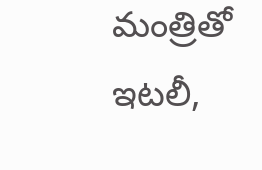మంత్రితో ఇటలీ,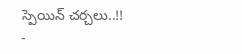స్పెయిన్ చర్చలు..!!
-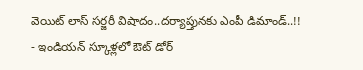వెయిట్ లాస్ సర్జరీ విషాదం..దర్యాప్తునకు ఎంపీ డిమాండ్..!!
- ఇండియన్ స్కూళ్లలో ఔట్ డోర్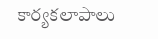కార్యకలాపాలు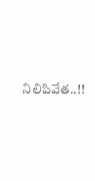నిలిపివేత..!!